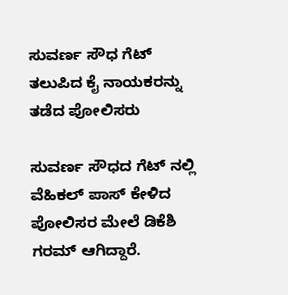ಸುವರ್ಣ ಸೌಧ ಗೆಟ್ ತಲುಪಿದ ಕೈ ನಾಯಕರನ್ನು ತಡೆದ ಪೋಲಿಸರು

ಸುವರ್ಣ ಸೌಧದ ಗೆಟ್ ನಲ್ಲಿ ವೆಹಿಕಲ್ ಪಾಸ್ ಕೇಳಿದ ಪೋಲಿಸರ ಮೇಲೆ ಡಿಕೆಶಿ ಗರಮ್ ಆಗಿದ್ದಾರೆ.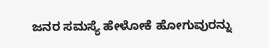ಜನರ ಸಮಸ್ಯೆ ಹೇಳೋಕೆ ಹೋಗುವುರನ್ನು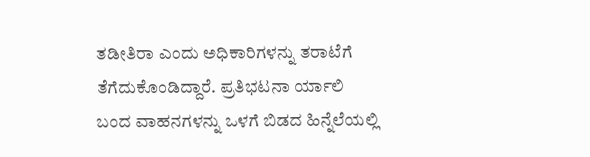ತಡೀತಿರಾ ಎಂದು ಅಧಿಕಾರಿಗಳನ್ನು ತರಾಟೆಗೆ ತೆಗೆದುಕೊಂಡಿದ್ದಾರೆ. ಪ್ರತಿಭಟನಾ ರ್ಯಾಲಿ ಬಂದ ವಾಹನಗಳನ್ನು ಒಳಗೆ ಬಿಡದ ಹಿನ್ನೆಲೆಯಲ್ಲಿ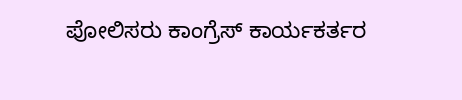ಪೋಲಿಸರು ಕಾಂಗ್ರೆಸ್ ಕಾರ್ಯಕರ್ತರ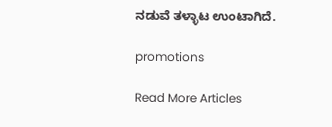ನಡುವೆ ತಳ್ಳಾಟ ಉಂಟಾಗಿದೆ.

promotions

Read More Articles